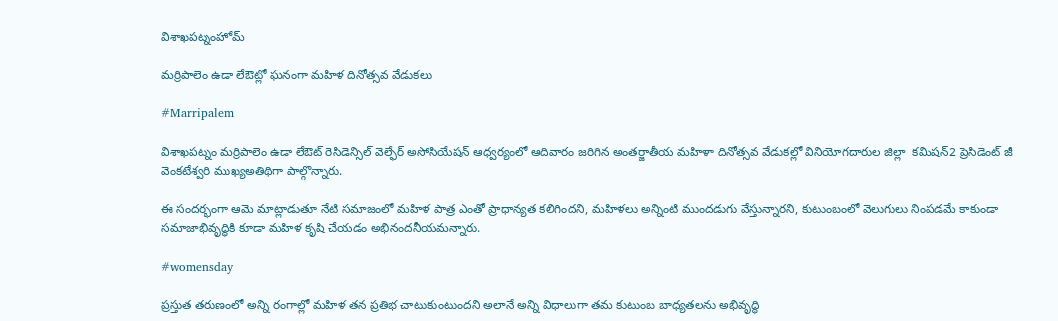విశాఖపట్నంహోమ్

మర్రిపాలెం ఉడా లేఔట్లో ఘనంగా మహిళ దినోత్సవ వేడుకలు

#Marripalem

విశాఖపట్నం మర్రిపాలెం ఉడా లేఔట్ రెసిడెన్సిల్ వెల్ఫేర్ అసోసియేషన్ ఆధ్వర్యంలో ఆదివారం జరిగిన అంతర్జాతీయ మహిళా దినోత్సవ వేడుకల్లో వినియోగదారుల జిల్లా  కమిషన్2 ప్రెసిడెంట్ జీ వెంకటేశ్వరి ముఖ్యఅతిథిగా పాల్గొన్నారు.

ఈ సందర్భంగా ఆమె మాట్లాడుతూ నేటి సమాజంలో మహిళ పాత్ర ఎంతో ప్రాధాన్యత కలిగిందని, మహిళలు అన్నింటి ముందడుగు వేస్తున్నారని, కుటుంబంలో వెలుగులు నింపడమే కాకుండా సమాజాభివృద్ధికి కూడా మహిళ కృషి చేయడం అభినందనీయమన్నారు.

#womensday

ప్రస్తుత తరుణంలో అన్ని రంగాల్లో మహిళ తన ప్రతిభ చాటుకుంటుందని అలానే అన్ని విధాలుగా తమ కుటుంబ బాధ్యతలను అభివృద్ధి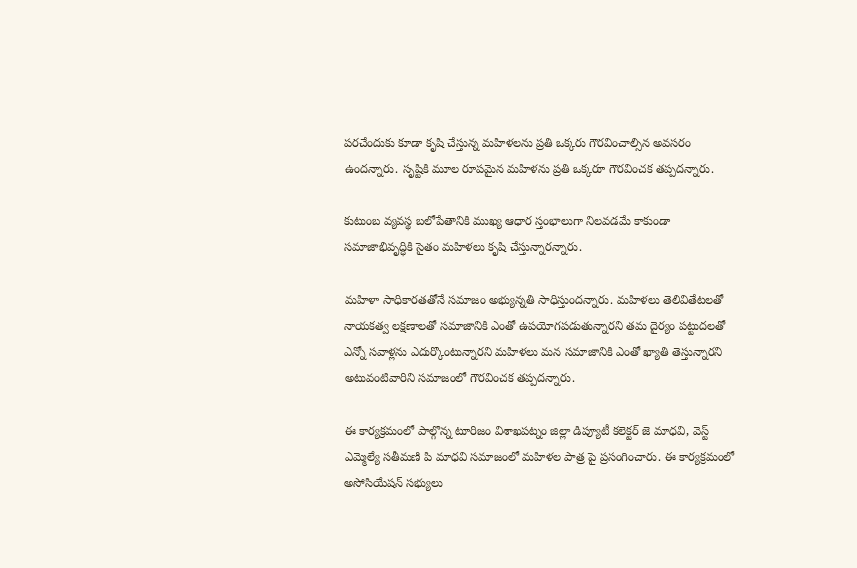పరచేందుకు కూడా కృషి చేస్తున్న మహిళలను ప్రతి ఒక్కరు గౌరవించాల్సిన అవసరం ఉందన్నారు. సృష్టికి మూల రూపమైన మహిళను ప్రతి ఒక్కరూ గౌరవించక తప్పదన్నారు.

కుటుంబ వ్యవస్థ బలోపేతానికి ముఖ్య ఆధార స్తంభాలుగా నిలవడమే కాకుండా సమాజాభివృద్ధికి సైతం మహిళలు కృషి చేస్తున్నారన్నారు.

మహిళా సాధికారతతోనే సమాజం అభ్యున్నతి సాధిస్తుందన్నారు. మహిళలు తెలివితేటలతో నాయకత్వ లక్షణాలతో సమాజానికి ఎంతో ఉపయోగపడుతున్నారని తమ దైర్యం పట్టుదలతో ఎన్నో సవాళ్లను ఎదుర్కొంటున్నారని మహిళలు మన సమాజానికి ఎంతో ఖ్యాతి తెస్తున్నారని అటువంటివారిని సమాజంలో గౌరవించక తప్పదన్నారు.

ఈ కార్యక్రమంలో పాల్గొన్న టూరిజం విశాఖపట్నం జిల్లా డిప్యూటీ కలెక్టర్ జె మాధవి, వెస్ట్ ఎమ్మెల్యే సతీమణి పి మాధవి సమాజంలో మహిళల పాత్ర పై ప్రసంగించారు. ఈ కార్యక్రమంలో అసోసియేషన్ సభ్యులు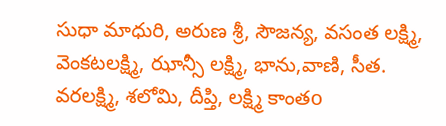సుధా మాధురి, అరుణ శ్రీ, సౌజన్య, వసంత లక్ష్మి, వెంకటలక్ష్మి, ఝాన్సీ లక్ష్మి, భాను,వాణి, సీత. వరలక్ష్మి, శలోమి, దీప్తి, లక్ష్మి కాంతo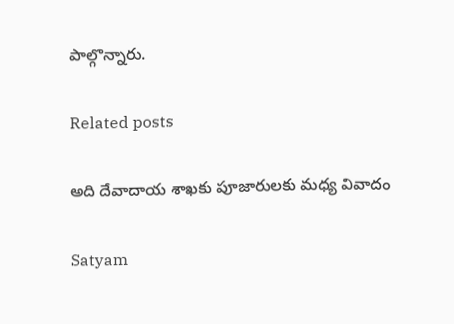పాల్గొన్నారు.

Related posts

అది దేవాదాయ శాఖకు పూజారులకు మధ్య వివాదం

Satyam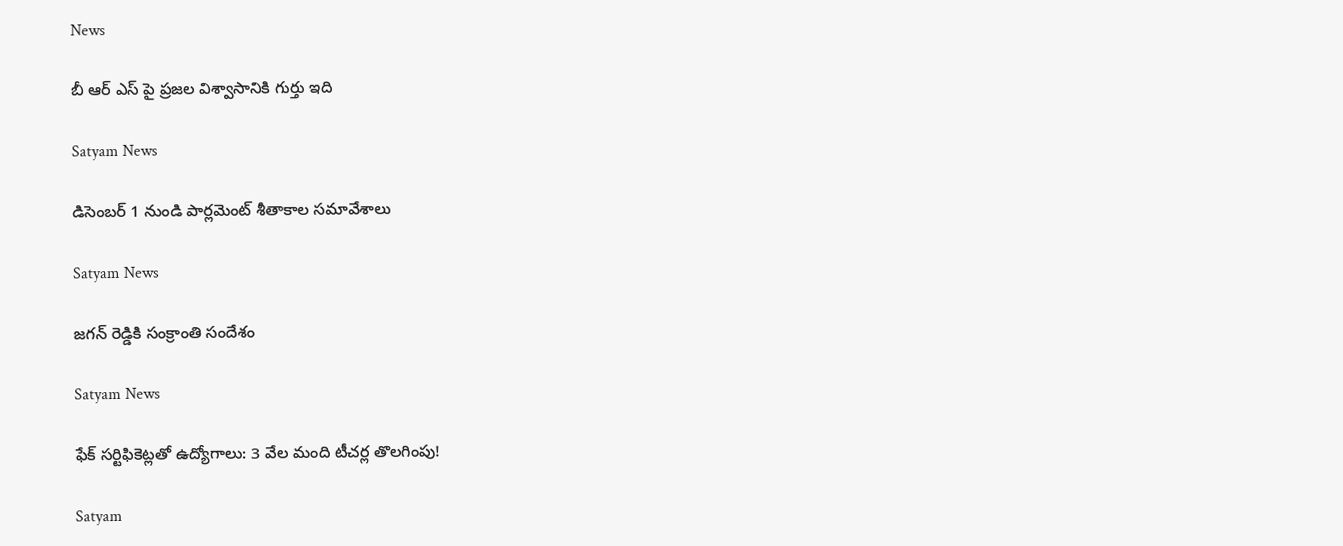News

బీ ఆర్ ఎస్ పై ప్రజల విశ్వాసానికి గుర్తు ఇది

Satyam News

డిసెంబర్ 1 నుండి పార్లమెంట్ శీతాకాల సమావేశాలు

Satyam News

జగన్ రెడ్డికి సంక్రాంతి సందేశం

Satyam News

ఫేక్ సర్టిఫికెట్లతో ఉద్యోగాలు: 3 వేల మంది టీచర్ల తొలగింపు!

Satyam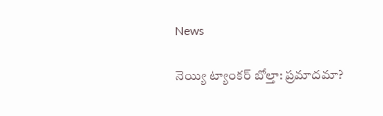News

నెయ్యి ట్యాంకర్ బోల్తా: ప్రమాదమా?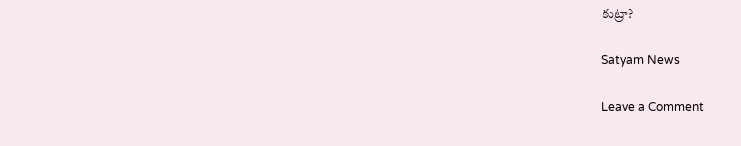కుట్రా?

Satyam News

Leave a Comment